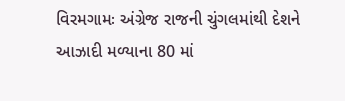વિરમગામઃ અંગ્રેજ રાજની ચુંગલમાંથી દેશને આઝાદી મળ્યાના 80 માં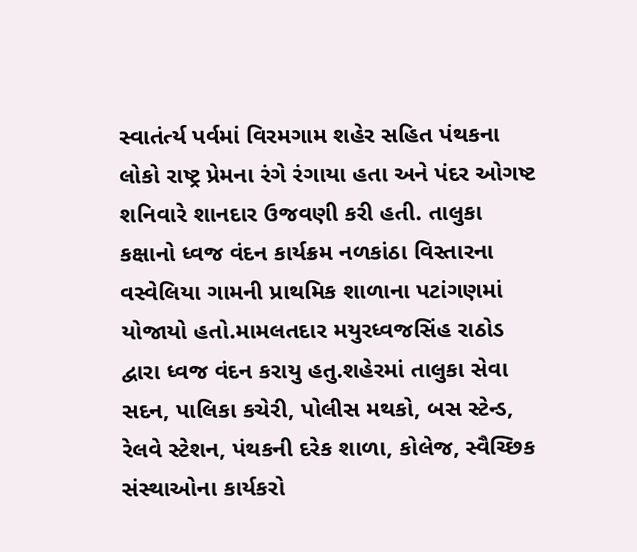સ્વાતંર્ત્ય પર્વમાં વિરમગામ શહેર સહિત પંથકના લોકો રાષ્ટ્ર પ્રેમના રંગે રંગાયા હતા અને પંદર ઓગષ્ટ શનિવારે શાનદાર ઉજવણી કરી હતી. તાલુકા કક્ષાનો ધ્વજ વંદન કાર્યક્રમ નળકાંઠા વિસ્તારના વસ્વેલિયા ગામની પ્રાથમિક શાળાના પટાંગણમાં યોજાયો હતો.મામલતદાર મયુરધ્વજસિંહ રાઠોડ દ્વારા ધ્વજ વંદન કરાયુ હતુ.શહેરમાં તાલુકા સેવા સદન, પાલિકા કચેરી, પોલીસ મથકો, બસ સ્ટેન્ડ, રેલવે સ્ટેશન, પંથકની દરેક શાળા, કોલેજ, સ્વૈચ્છિક સંસ્થાઓના કાર્યકરો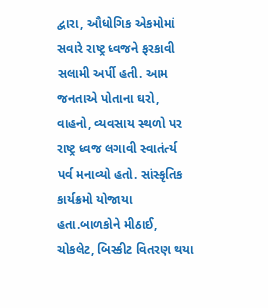દ્વારા, ઔધોગિક એકમોમાં સવારે રાષ્ટ્ર ધ્વજને ફરકાવી સલામી અર્પી હતી. આમ જનતાએ પોતાના ઘરો, વાહનો, વ્યવસાય સ્થળો પર રાષ્ટ્ર ધ્વજ લગાવી સ્વાતંર્ત્ય પર્વ મનાવ્યો હતો. સાંસ્કૃતિક કાર્યક્રમો યોજાયા હતા.બાળકોને મીઠાઈ, ચોકલેટ, બિસ્કીટ વિતરણ થયા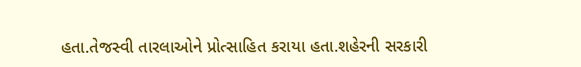હતા.તેજસ્વી તારલાઓને પ્રોત્સાહિત કરાયા હતા.શહેરની સરકારી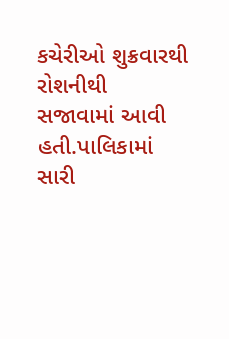કચેરીઓ શુક્રવારથી રોશનીથી સજાવામાં આવી હતી.પાલિકામાં સારી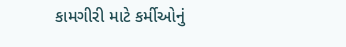કામગીરી માટે કર્મીઓનું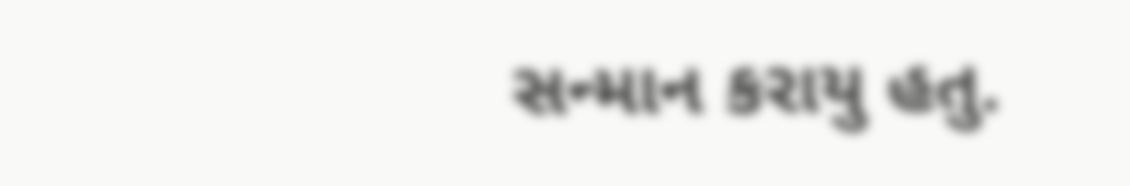સન્માન કરાયુ હતુ.